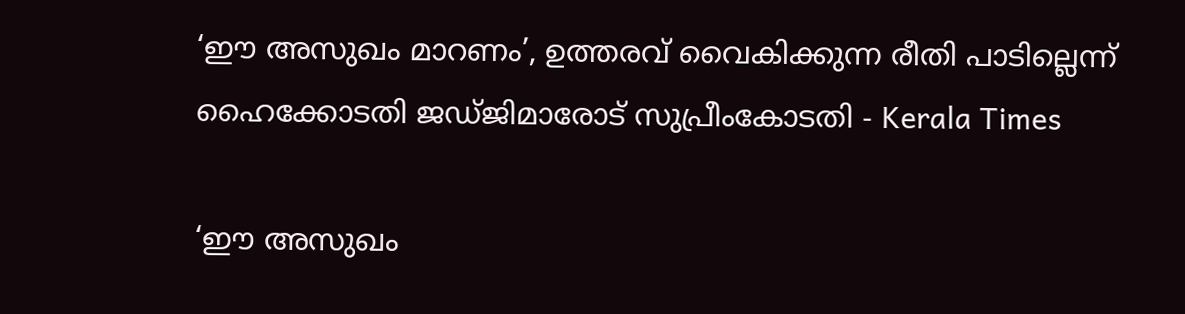‘ഈ അസുഖം മാറണം’, ഉത്തരവ് വൈകിക്കുന്ന രീതി പാടില്ലെന്ന് ഹൈക്കോടതി ജഡ്ജിമാരോട് സുപ്രീംകോടതി - Kerala Times

‘ഈ അസുഖം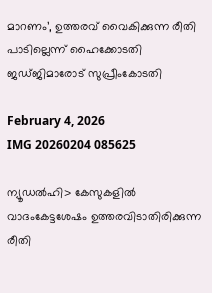മാറണം’, ഉത്തരവ് വൈകിക്കുന്ന രീതി പാടില്ലെന്ന് ഹൈക്കോടതി ജഡ്ജിമാരോട് സുപ്രീംകോടതി

February 4, 2026
IMG 20260204 085625

ന്യൂഡൽഹി> കേസുകളിൽ വാദംകേട്ടശേഷം ഉത്തരവിടാതിരിക്കുന്ന രീതി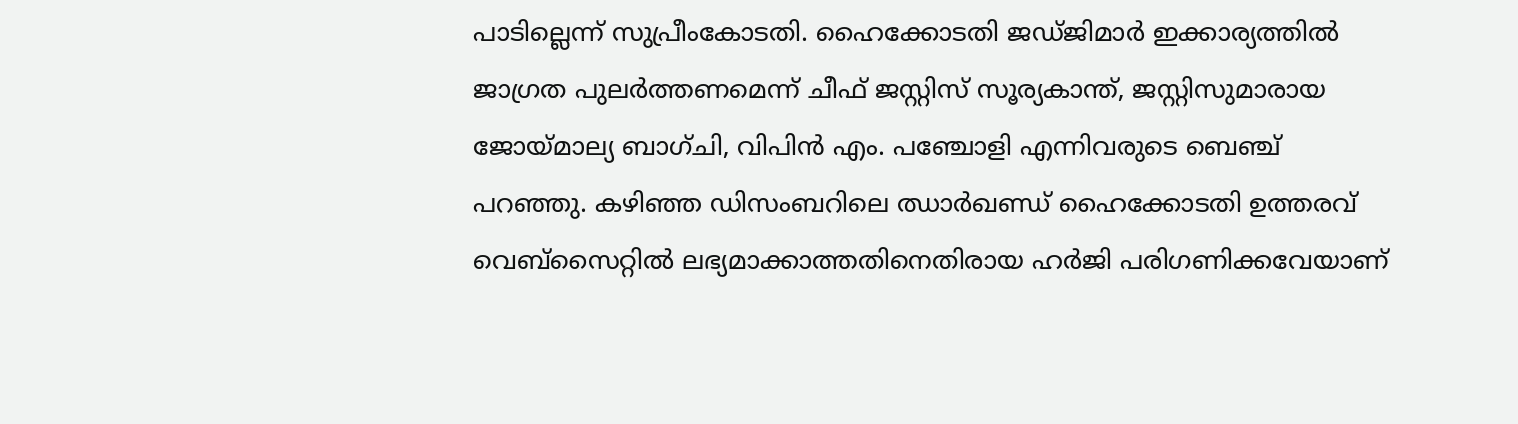പാടില്ലെന്ന് സുപ്രീംകോടതി. ഹൈക്കോടതി ജഡ്ജിമാർ ഇക്കാര്യത്തിൽ ജാഗ്രത പുലർത്തണമെന്ന് ചീഫ് ജസ്റ്റിസ് സൂര്യകാന്ത്, ജസ്റ്റിസുമാരായ ജോയ്‌മാല്യ ബാഗ്ചി, വിപിൻ എം. പഞ്ചോളി എന്നിവരുടെ ബെഞ്ച് പറഞ്ഞു. കഴിഞ്ഞ ഡിസംബറിലെ ഝാർഖണ്ഡ് ഹൈക്കോടതി ഉത്തരവ് വെബ്‌സൈറ്റിൽ ലഭ്യമാക്കാത്തതിനെതിരായ ഹർജി പരിഗണിക്കവേയാണ്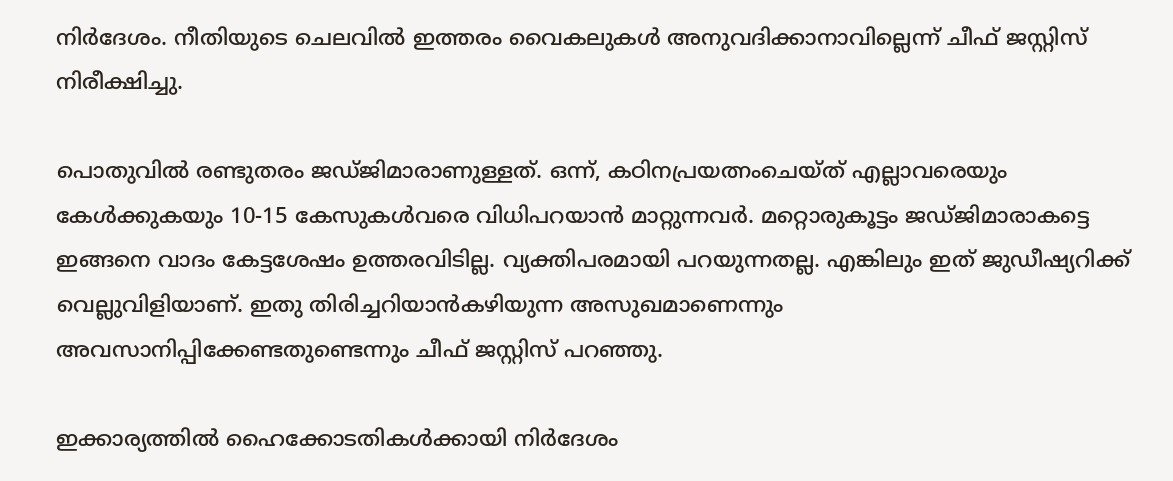നിർദേശം. നീതിയുടെ ചെലവിൽ ഇത്തരം വൈകലുകൾ അനുവദിക്കാനാവില്ലെന്ന് ചീഫ് ജസ്റ്റിസ് നിരീക്ഷിച്ചു.

പൊതുവിൽ രണ്ടുതരം ജഡ്ജിമാരാണുള്ളത്. ഒന്ന്, കഠിനപ്രയത്നംചെയ്ത് എല്ലാവരെയും കേൾക്കുകയും 10-15 കേസുകൾവരെ വിധിപറയാൻ മാറ്റുന്നവർ. മറ്റൊരുകൂട്ടം ജഡ്ജിമാരാകട്ടെ ഇങ്ങനെ വാദം കേട്ടശേഷം ഉത്തരവിടില്ല. വ്യക്തിപരമായി പറയുന്നതല്ല. എങ്കിലും ഇത് ജുഡീഷ്യറിക്ക് വെല്ലുവിളിയാണ്. ഇതു തിരിച്ചറിയാൻകഴിയുന്ന അസുഖമാണെന്നും അവസാനിപ്പിക്കേണ്ടതുണ്ടെന്നും ചീഫ് ജസ്റ്റിസ് പറഞ്ഞു.

ഇക്കാര്യത്തിൽ ഹൈക്കോടതികൾക്കായി നിർദേശം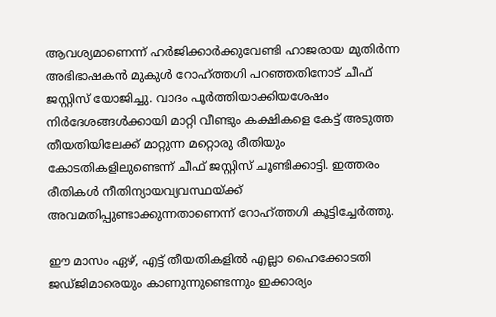ആവശ്യമാണെന്ന് ഹർജിക്കാർക്കുവേണ്ടി ഹാജരായ മുതിർന്ന അഭിഭാഷകൻ മുകുൾ റോഹ്ത്തഗി പറഞ്ഞതിനോട് ചീഫ് ജസ്റ്റിസ് യോജിച്ചു. വാദം പൂർത്തിയാക്കിയശേഷം നിർദേശങ്ങൾക്കായി മാറ്റി വീണ്ടും കക്ഷികളെ കേട്ട് അടുത്ത തീയതിയിലേക്ക് മാറ്റുന്ന മറ്റൊരു രീതിയും കോടതികളിലുണ്ടെന്ന് ചീഫ് ജസ്റ്റിസ് ചൂണ്ടിക്കാട്ടി. ഇത്തരം രീതികൾ നീതിന്യായവ്യവസ്ഥയ്ക്ക് അവമതിപ്പുണ്ടാക്കുന്നതാണെന്ന് റോഹ്ത്തഗി കൂട്ടിച്ചേർത്തു.

ഈ മാസം ഏഴ്, എട്ട് തീയതികളിൽ എല്ലാ ഹൈക്കോടതി ജഡ്ജിമാരെയും കാണുന്നുണ്ടെന്നും ഇക്കാര്യം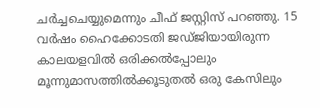ചർച്ചചെയ്യുമെന്നും ചീഫ് ജസ്റ്റിസ് പറഞ്ഞു. 15 വർഷം ഹൈക്കോടതി ജഡ്ജിയായിരുന്ന കാലയളവിൽ ഒരിക്കൽപ്പോലും മൂന്നുമാസത്തിൽക്കൂടുതൽ ഒരു കേസിലും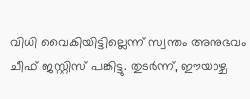വിധി വൈകിയിട്ടില്ലെന്ന് സ്വന്തം അനുഭവം ചീഫ് ജസ്റ്റിസ് പങ്കിട്ടു. തുടർന്ന്, ഈയാഴ്ച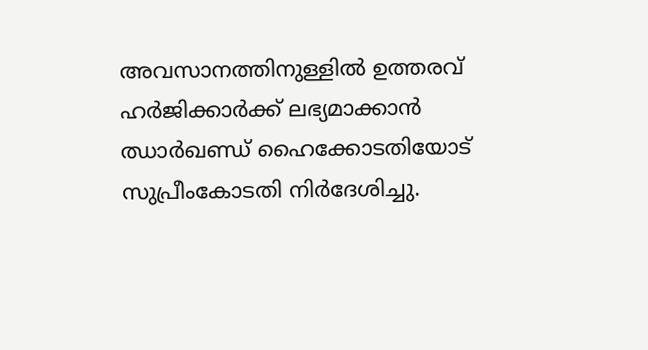അവസാനത്തിനുള്ളിൽ ഉത്തരവ് ഹർജിക്കാർക്ക് ലഭ്യമാക്കാൻ ഝാർഖണ്ഡ് ഹൈക്കോടതിയോട് സുപ്രീംകോടതി നിർദേശിച്ചു.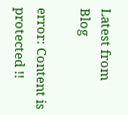Latest from Blog

error: Content is protected !!